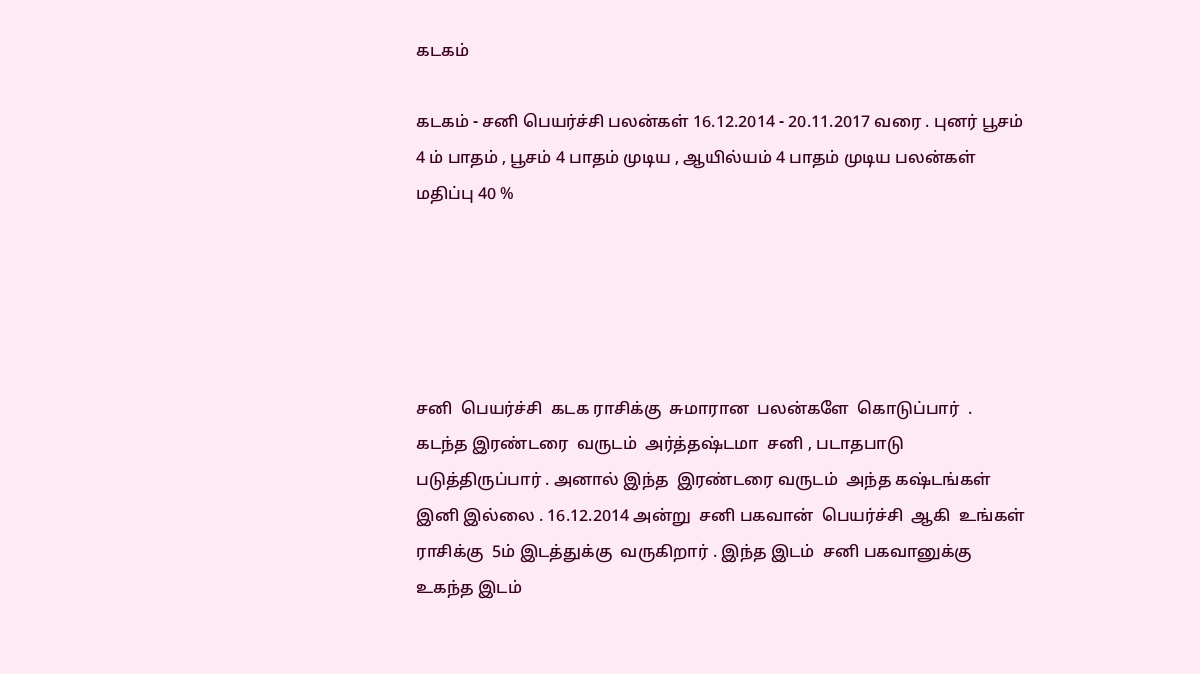கடகம்

கடகம் - சனி பெயர்ச்சி பலன்கள் 16.12.2014 - 20.11.2017 வரை . புனர் பூசம் 4 ம் பாதம் , பூசம் 4 பாதம் முடிய , ஆயில்யம் 4 பாதம் முடிய பலன்கள் மதிப்பு 40 %





சனி  பெயர்ச்சி  கடக ராசிக்கு  சுமாரான  பலன்களே  கொடுப்பார்  . கடந்த இரண்டரை  வருடம்  அர்த்தஷ்டமா  சனி , படாதபாடு  படுத்திருப்பார் . அனால் இந்த  இரண்டரை வருடம்  அந்த கஷ்டங்கள்  இனி இல்லை . 16.12.2014 அன்று  சனி பகவான்  பெயர்ச்சி  ஆகி  உங்கள்  ராசிக்கு  5ம் இடத்துக்கு  வருகிறார் . இந்த இடம்  சனி பகவானுக்கு  உகந்த இடம்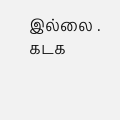இல்லை . கடக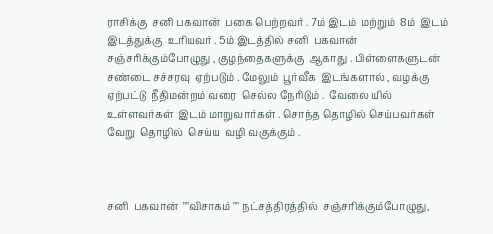ராசிக்கு  சனி பகவான்  பகை பெற்றவர் . 7ம் இடம்  மற்றும்  8ம்  இடம் இடத்துக்கு  உரியவர் . 5ம் இடத்தில் சனி  பகவான்  சஞ்சரிக்கும்போழுது , குழந்தைகளுக்கு  ஆகாது . பிள்ளைகளுடன்  சண்டை சச்சரவு  ஏற்படும் . மேலும்  பூர்வீக  இடங்களால் , வழக்கு  ஏற்பட்டு  நீதிமன்றம் வரை  செல்ல நேரிடும் .  வேலை யில்   உள்ளவர்கள்  இடம் மாறுவார்கள் . சொந்த தொழில் செய்பவர்கள்  வேறு  தொழில்  செய்ய  வழி வகுக்கும் .



சனி  பகவான்  ""விசாகம் "" நட்சத்திரத்தில்  சஞ்சரிக்கும்போழுது,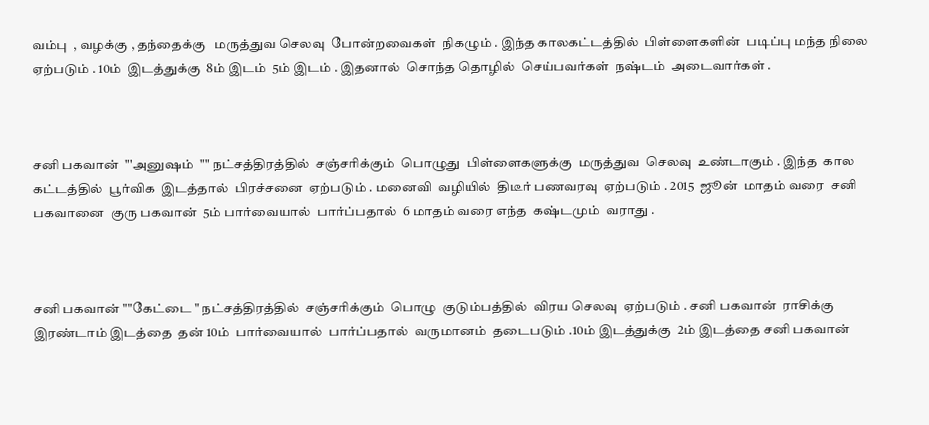வம்பு  , வழக்கு , தந்தைக்கு   மருத்துவ செலவு  போன்றவைகள்  நிகழும் . இந்த காலகட்டத்தில்  பிள்ளைகளின்  படிப்பு மந்த நிலை  ஏற்படும் . 10ம்  இடத்துக்கு  8ம் இடம்  5ம் இடம் . இதனால்  சொந்த தொழில்  செய்பவர்கள்  நஷ்டம்  அடைவார்கள் .



சனி பகவான்  "'அனுஷம்  "" நட்சத்திரத்தில்  சஞ்சரிக்கும்  பொழுது  பிள்ளைகளுக்கு  மருத்துவ  செலவு  உண்டாகும் . இந்த  கால கட்டத்தில்  பூர்விக  இடத்தால்  பிரச்சனை  ஏற்படும் . மனைவி  வழியில்  திடீர் பணவரவு  ஏற்படும் . 2015  ஜூன்  மாதம் வரை  சனி பகவானை  குரு பகவான்  5ம் பார்வையால்  பார்ப்பதால்  6 மாதம் வரை எந்த  கஷ்டமும்  வராது .



சனி பகவான் ""கேட்டை " நட்சத்திரத்தில்  சஞ்சரிக்கும்  பொழு  குடும்பத்தில்  விரய செலவு  ஏற்படும் . சனி பகவான்  ராசிக்கு  இரண்டாம் இடத்தை  தன் 10ம்  பார்வையால்  பார்ப்பதால்  வருமானம்  தடைபடும் .10ம் இடத்துக்கு  2ம் இடத்தை சனி பகவான்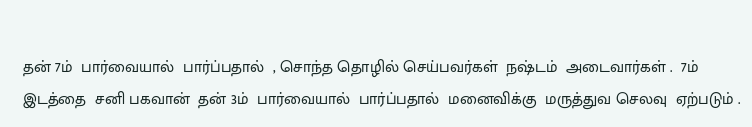தன் 7ம்  பார்வையால்  பார்ப்பதால்  , சொந்த தொழில் செய்பவர்கள்  நஷ்டம்  அடைவார்கள் .  7ம் இடத்தை  சனி பகவான்  தன் 3ம்  பார்வையால்  பார்ப்பதால்  மனைவிக்கு  மருத்துவ செலவு  ஏற்படும் .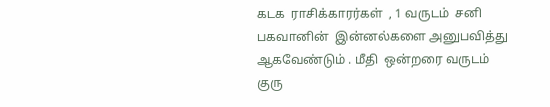கடக  ராசிக்காரர்கள்  , 1 வருடம்  சனி பகவானின்  இன்னல்களை அனுபவித்து  ஆகவேண்டும் . மீதி  ஒன்றரை வருடம்  குரு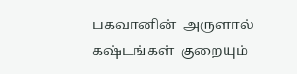பகவானின்  அருளால்  கஷ்டங்கள்  குறையும்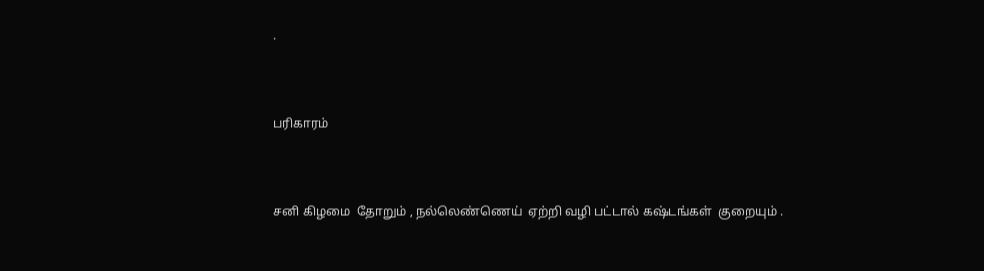.



பரிகாரம்



சனி கிழமை  தோறும் , நல்லெண்ணெய்  ஏற்றி வழி பட்டால் கஷ்டங்கள்  குறையும் .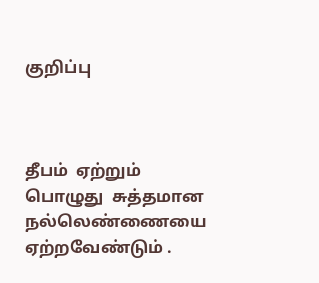குறிப்பு



தீபம்  ஏற்றும் பொழுது  சுத்தமான  நல்லெண்ணையை ஏற்றவேண்டும் .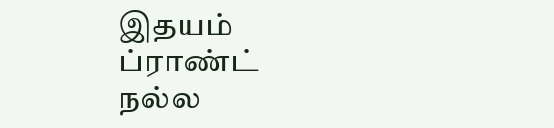இதயம்   ப்ராண்ட்  நல்ல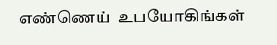எண்ணெய்  உபயோகிங்கள்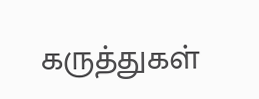கருத்துகள்